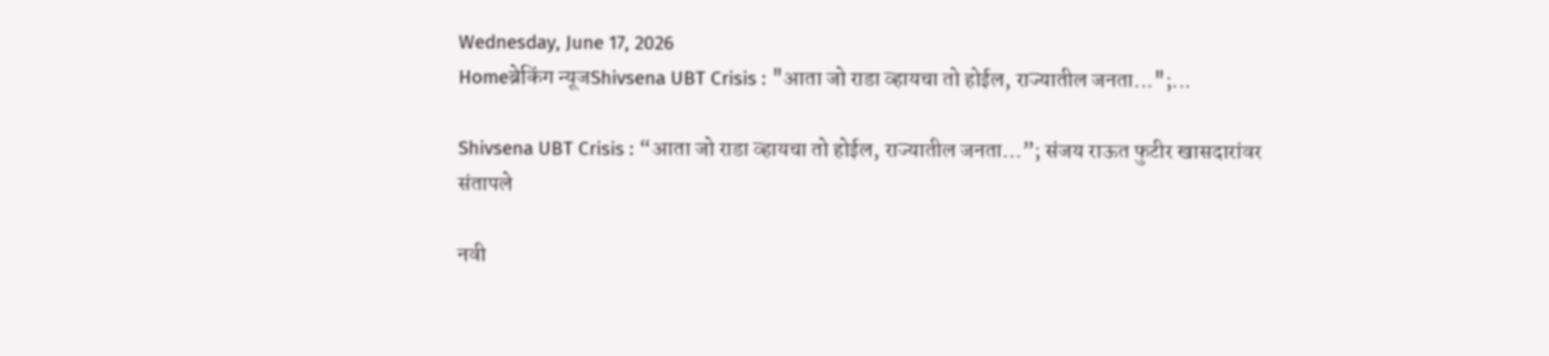Wednesday, June 17, 2026
Homeब्रेकिंग न्यूजShivsena UBT Crisis : "आता जो राडा व्हायचा तो होईल, राज्यातील जनता...";...

Shivsena UBT Crisis : “आता जो राडा व्हायचा तो होईल, राज्यातील जनता…”; संजय राऊत फुटीर खासदारांवर संतापले

नवी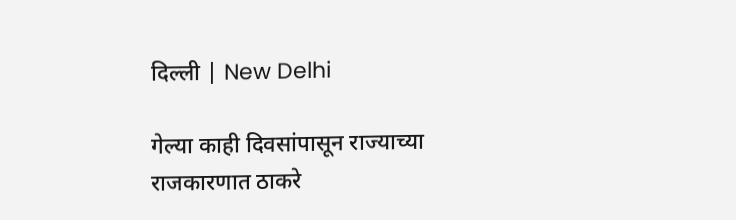दिल्ली | New Delhi

गेल्या काही दिवसांपासून राज्याच्या राजकारणात ठाकरे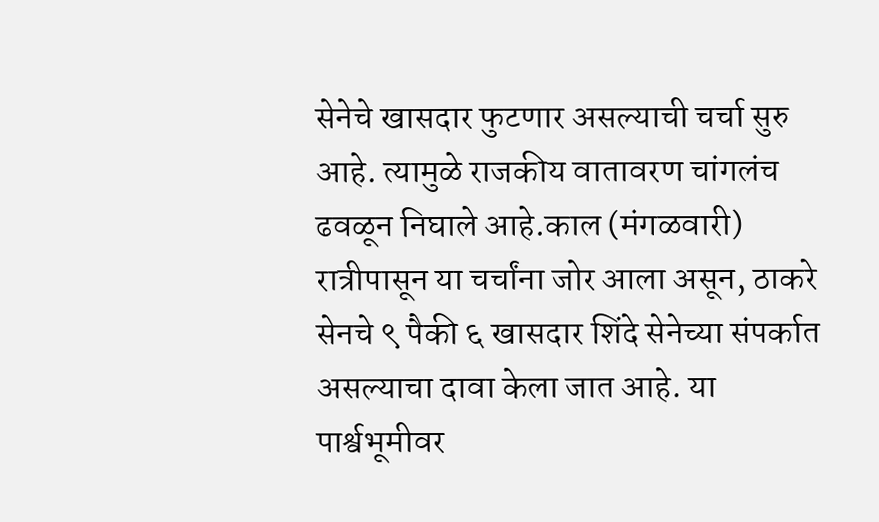सेनेचे खासदार फुटणार असल्याची चर्चा सुरु आहे. त्यामुळे राजकीय वातावरण चांगलंच ढवळून निघाले आहे.काल (मंगळवारी) रात्रीपासून या चर्चांना जोर आला असून, ठाकरे सेनचे ९ पैकी ६ खासदार शिंदे सेनेच्या संपर्कात असल्याचा दावा केला जात आहे. या पार्श्वभूमीवर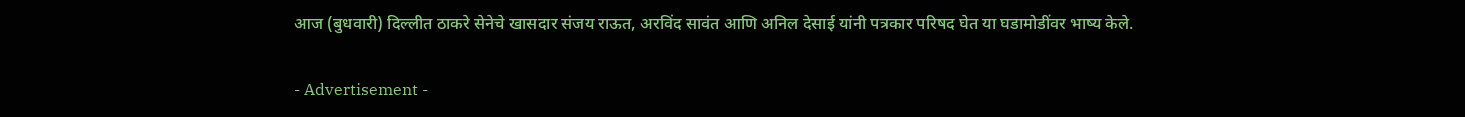आज (बुधवारी) दिल्लीत ठाकरे सेनेचे खासदार संजय राऊत, अरविंद सावंत आणि अनिल देसाई यांनी पत्रकार परिषद घेत या घडामोडींवर भाष्य केले.

- Advertisement -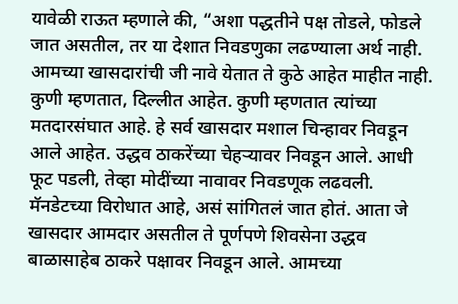यावेळी राऊत म्हणाले की, “अशा पद्धतीने पक्ष तोडले, फोडले जात असतील, तर या देशात निवडणुका लढण्याला अर्थ नाही. आमच्या खासदारांची जी नावे येतात ते कुठे आहेत माहीत नाही. कुणी म्हणतात, दिल्लीत आहेत. कुणी म्हणतात त्यांच्या मतदारसंघात आहे. हे सर्व खासदार मशाल चिन्हावर निवडून आले आहेत. उद्धव ठाकरेंच्या चेहऱ्यावर निवडून आले. आधी फूट पडली, तेव्हा मोदींच्या नावावर निवडणूक लढवली. मॅनडेटच्या विरोधात आहे, असं सांगितलं जात होतं. आता जे खासदार आमदार असतील ते पूर्णपणे शिवसेना उद्धव बाळासाहेब ठाकरे पक्षावर निवडून आले. आमच्या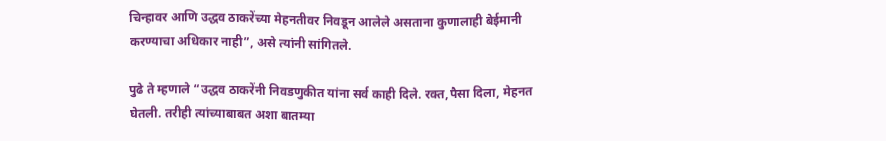चिन्हावर आणि उद्धव ठाकरेंच्या मेहनतीवर निवडून आलेले असताना कुणालाही बेईमानी करण्याचा अधिकार नाही”, असे त्यांनी सांगितले.

पुढे ते म्हणाले “उद्धव ठाकरेंनी निवडणुकीत यांना सर्व काही दिले. रक्त,पैसा दिला, मेहनत घेतली. तरीही त्यांच्याबाबत अशा बातम्या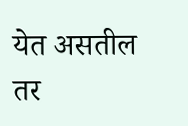येत असतील तर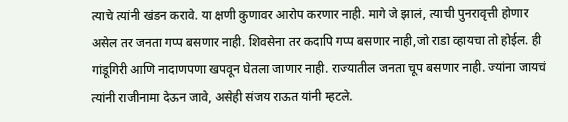त्याचे त्यांनी खंडन करावे. या क्षणी कुणावर आरोप करणार नाही. मागे जे झालं, त्याची पुनरावृत्ती होणार असेल तर जनता गप्प बसणार नाही. शिवसेना तर कदापि गप्प बसणार नाही,जो राडा व्हायचा तो होईल. ही गांडूगिरी आणि नादाणपणा खपवून घेतला जाणार नाही. राज्यातील जनता चूप बसणार नाही. ज्यांना जायचं त्यांनी राजीनामा देऊन जावे, असेही संजय राऊत यांनी म्हटले.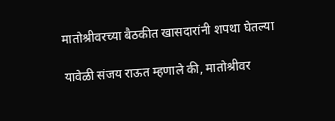मातोश्रीवरच्या बैठकीत खासदारांनी शपथा घेतल्या

यावेळी संजय राऊत म्हणाले की, मातोश्रीवर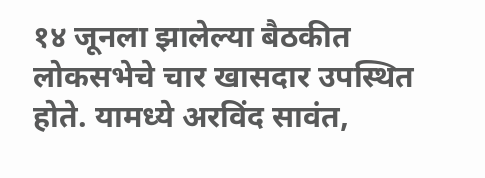१४ जूनला झालेल्या बैठकीत लोकसभेचे चार खासदार उपस्थित होते. यामध्ये अरविंद सावंत,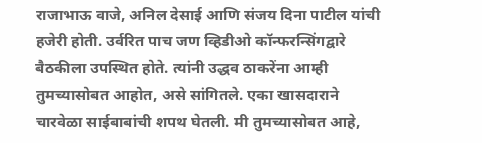राजाभाऊ वाजे, अनिल देसाई आणि संजय दिना पाटील यांची हजेरी होती. उर्वरित पाच जण व्हिडीओ कॉन्फरन्सिंगद्वारे बैठकीला उपस्थित होते. त्यांनी उद्धव ठाकरेंना आम्ही तुमच्यासोबत आहोत, असे सांगितले. एका खासदाराने चारवेळा साईबाबांची शपथ घेतली. मी तुमच्यासोबत आहे,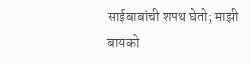साईबाबांची शपथ घेतो; माझी बायको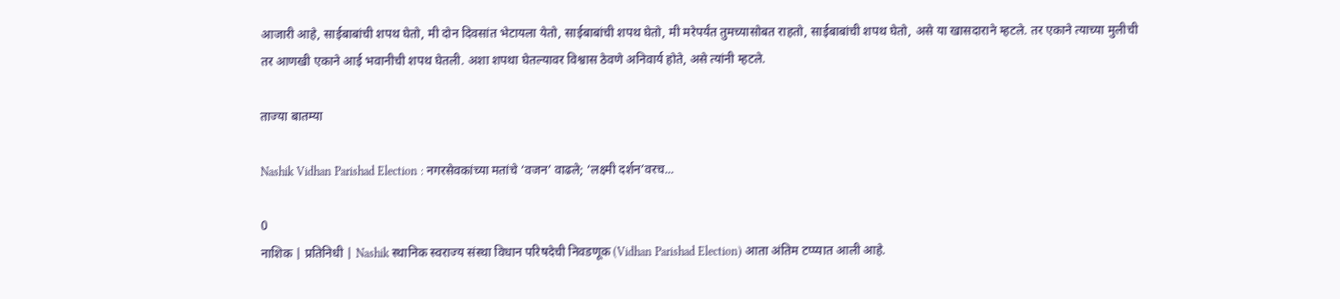आजारी आहे, साईबाबांची शपथ घेतो, मी दोन दिवसांत भेटायला येतो, साईबाबांची शपथ घेतो, मी मरेपर्यंत तुमच्यासोबत राहतो, साईबाबांची शपथ घेतो, असे या खासदाराने म्हटले. तर एकाने त्याच्या मुलीची तर आणखी एकाने आई भवानीची शपथ घेतली. अशा शपथा घेतल्यावर विश्वास ठेवणे अनिवार्य होते, असे त्यांनी म्हटले.

ताज्या बातम्या

Nashik Vidhan Parishad Election : नगरसेवकांच्या मतांचे ‘वजन’ वाढले; ‘लक्ष्मी दर्शन’वरच...

0
नाशिक | प्रतिनिधी | Nashik स्थानिक स्वराज्य संस्था विधान परिषदेची निवडणूक (Vidhan Parishad Election) आता अंतिम टप्प्यात आली आहे.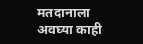मतदानाला अवघ्या काही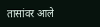तासांवर आले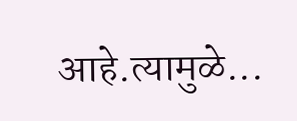आहे.त्यामुळे...